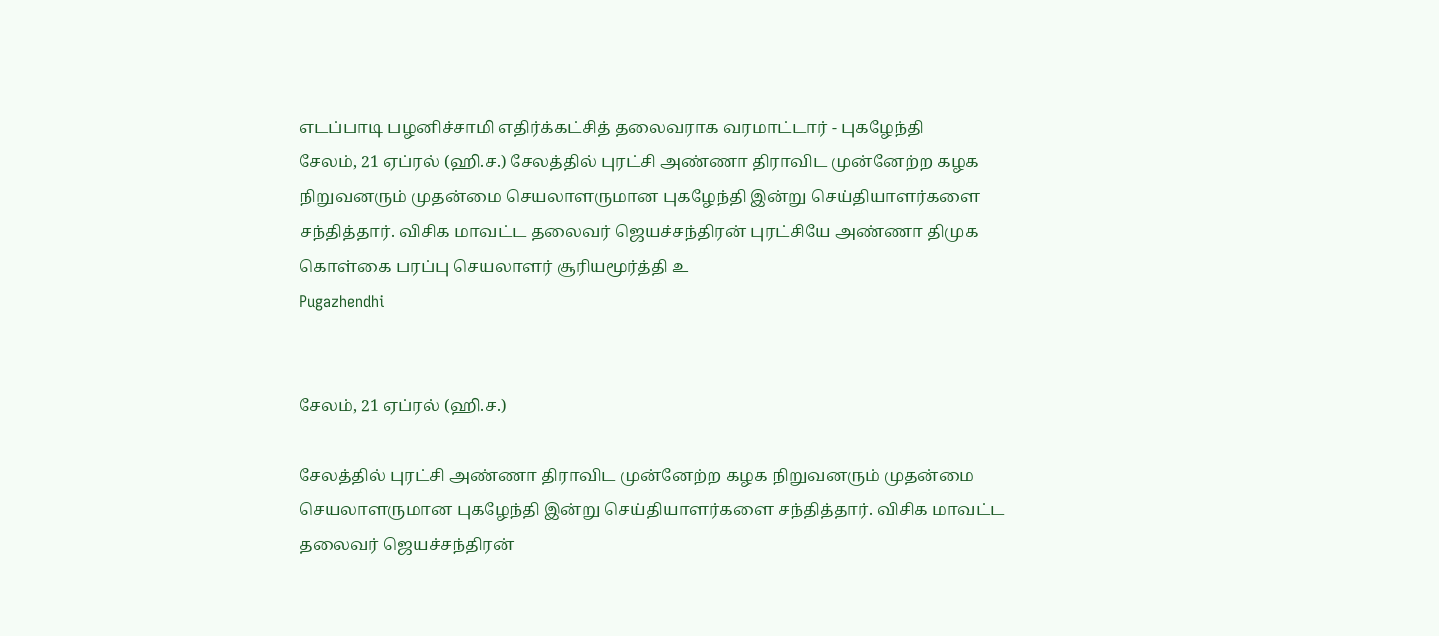எடப்பாடி பழனிச்சாமி எதிர்க்கட்சித் தலைவராக வரமாட்டார் - புகழேந்தி
சேலம், 21 ஏப்ரல் (ஹி.ச.) சேலத்தில் புரட்சி அண்ணா திராவிட முன்னேற்ற கழக நிறுவனரும் முதன்மை செயலாளருமான புகழேந்தி இன்று செய்தியாளர்களை சந்தித்தார். விசிக மாவட்ட தலைவர் ஜெயச்சந்திரன் புரட்சியே அண்ணா திமுக கொள்கை பரப்பு செயலாளர் சூரியமூர்த்தி உ
Pugazhendhi


சேலம், 21 ஏப்ரல் (ஹி.ச.)

சேலத்தில் புரட்சி அண்ணா திராவிட முன்னேற்ற கழக நிறுவனரும் முதன்மை செயலாளருமான புகழேந்தி இன்று செய்தியாளர்களை சந்தித்தார். விசிக மாவட்ட தலைவர் ஜெயச்சந்திரன்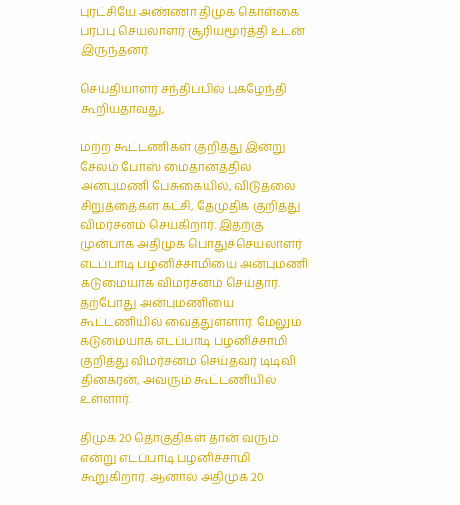புரட்சியே அண்ணா திமுக கொள்கை பரப்பு செயலாளர் சூரியமூர்த்தி உடன் இருந்தனர்.

செய்தியாளர் சந்திப்பில் புகழேந்தி கூறியதாவது,

மற்ற கூட்டணிகள் குறித்து இன்று சேலம் போஸ் மைதானத்தில் அன்புமணி பேசுகையில், விடுதலை சிறுத்தைகள் கட்சி, தேமுதிக குறித்து விமர்சனம் செய்கிறார். இதற்கு முன்பாக அதிமுக பொதுச்செயலாளர் எடப்பாடி பழனிச்சாமியை அன்புமணி கடுமையாக விமர்சனம் செய்தார். தற்போது அன்புமணியை கூட்டணியில் வைத்துள்ளார். மேலும் கடுமையாக எடப்பாடி பழனிச்சாமி குறித்து விமர்சனம் செய்தவர் டிடிவி தினகரன், அவரும் கூட்டணியில் உள்ளார்.

திமுக 20 தொகுதிகள் தான் வரும் என்று எடப்பாடி பழனிச்சாமி கூறுகிறார். ஆனால் அதிமுக 20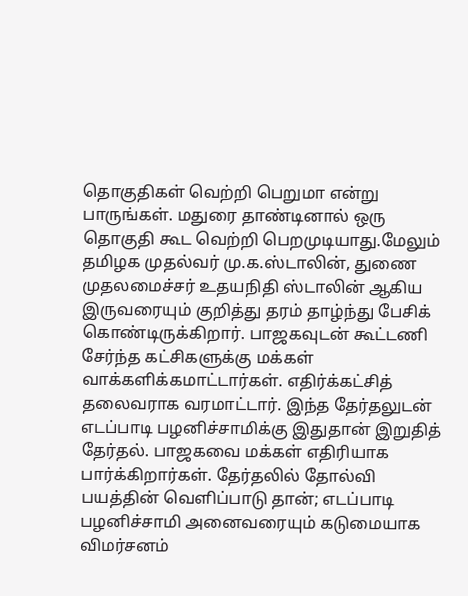தொகுதிகள் வெற்றி பெறுமா என்று பாருங்கள். மதுரை தாண்டினால் ஒரு தொகுதி கூட வெற்றி பெறமுடியாது.மேலும் தமிழக முதல்வர் மு.க.ஸ்டாலின், துணை முதலமைச்சர் உதயநிதி ஸ்டாலின் ஆகிய இருவரையும் குறித்து தரம் தாழ்ந்து பேசிக் கொண்டிருக்கிறார். பாஜகவுடன் கூட்டணி சேர்ந்த கட்சிகளுக்கு மக்கள் வாக்களிக்கமாட்டார்கள். எதிர்க்கட்சித் தலைவராக வரமாட்டார். இந்த தேர்தலுடன் எடப்பாடி பழனிச்சாமிக்கு இதுதான் இறுதித் தேர்தல். பாஜகவை மக்கள் எதிரியாக பார்க்கிறார்கள். தேர்தலில் தோல்வி பயத்தின் வெளிப்பாடு தான்; எடப்பாடி பழனிச்சாமி அனைவரையும் கடுமையாக விமர்சனம்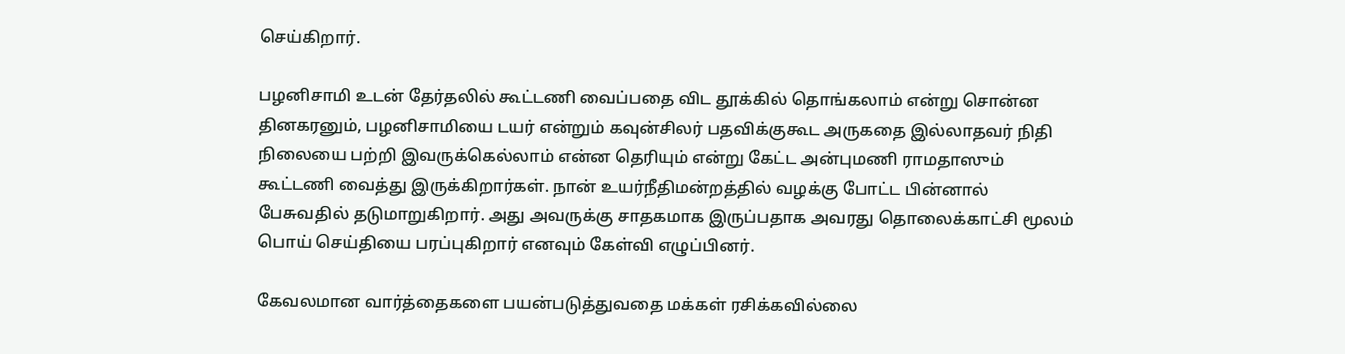செய்கிறார்.

பழனிசாமி உடன் தேர்தலில் கூட்டணி வைப்பதை விட தூக்கில் தொங்கலாம் என்று சொன்ன தினகரனும், பழனிசாமியை டயர் என்றும் கவுன்சிலர் பதவிக்குகூட அருகதை இல்லாதவர் நிதி நிலையை பற்றி இவருக்கெல்லாம் என்ன தெரியும் என்று கேட்ட அன்புமணி ராமதாஸும் கூட்டணி வைத்து இருக்கிறார்கள். நான் உயர்நீதிமன்றத்தில் வழக்கு போட்ட பின்னால் பேசுவதில் தடுமாறுகிறார். அது அவருக்கு சாதகமாக இருப்பதாக அவரது தொலைக்காட்சி மூலம் பொய் செய்தியை பரப்புகிறார் எனவும் கேள்வி எழுப்பினர்.

கேவலமான வார்த்தைகளை பயன்படுத்துவதை மக்கள் ரசிக்கவில்லை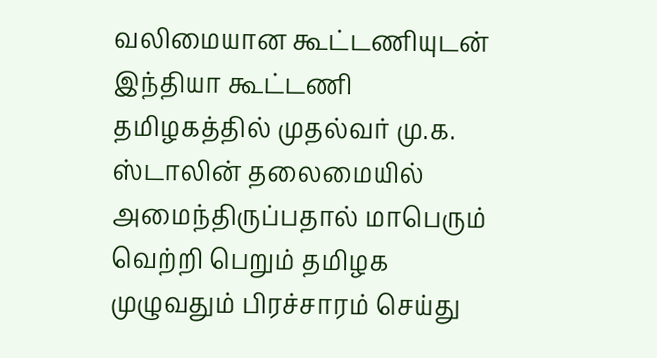வலிமையான கூட்டணியுடன் இந்தியா கூட்டணி தமிழகத்தில் முதல்வர் மு.க. ஸ்டாலின் தலைமையில் அமைந்திருப்பதால் மாபெரும் வெற்றி பெறும் தமிழக முழுவதும் பிரச்சாரம் செய்து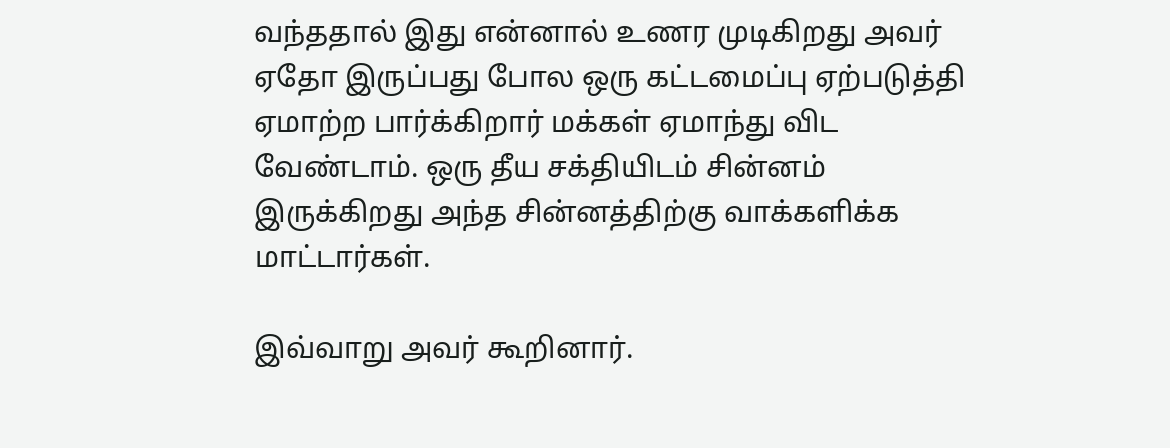வந்ததால் இது என்னால் உணர முடிகிறது அவர் ஏதோ இருப்பது போல ஒரு கட்டமைப்பு ஏற்படுத்தி ஏமாற்ற பார்க்கிறார் மக்கள் ஏமாந்து விட வேண்டாம். ஒரு தீய சக்தியிடம் சின்னம் இருக்கிறது அந்த சின்னத்திற்கு வாக்களிக்க மாட்டார்கள்.

இவ்வாறு அவர் கூறினார்.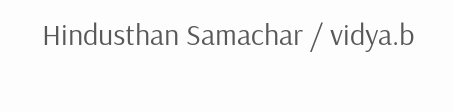Hindusthan Samachar / vidya.b